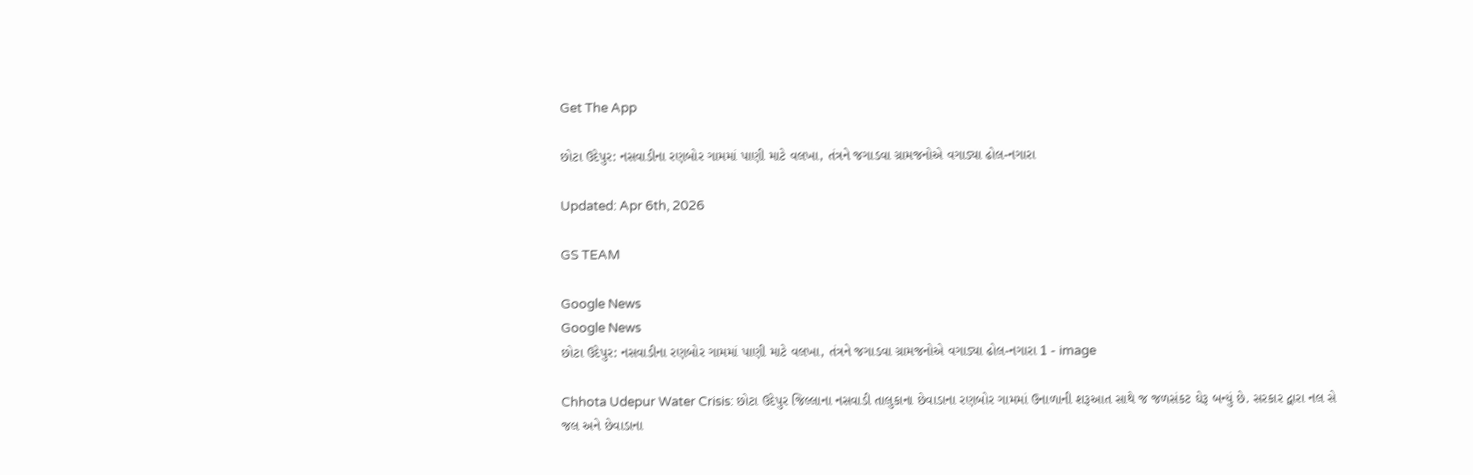Get The App

છોટા ઉદેપુર: નસવાડીના રણબોર ગામમાં પાણી માટે વલખા, તંત્રને જગાડવા ગ્રામજનોએ વગાડ્યા ઢોલ-નગારા

Updated: Apr 6th, 2026

GS TEAM

Google News
Google News
છોટા ઉદેપુર: નસવાડીના રણબોર ગામમાં પાણી માટે વલખા, તંત્રને જગાડવા ગ્રામજનોએ વગાડ્યા ઢોલ-નગારા 1 - image

Chhota Udepur Water Crisis: છોટા ઉદેપુર જિલ્લાના નસવાડી તાલુકાના છેવાડાના રણબોર ગામમાં ઉનાળાની શરૂઆત સાથે જ જળસંકટ ઘેરૂ બન્યું છે. સરકાર દ્વારા નલ સે જલ અને છેવાડાના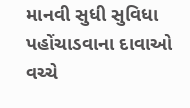માનવી સુધી સુવિધા પહોંચાડવાના દાવાઓ વચ્ચે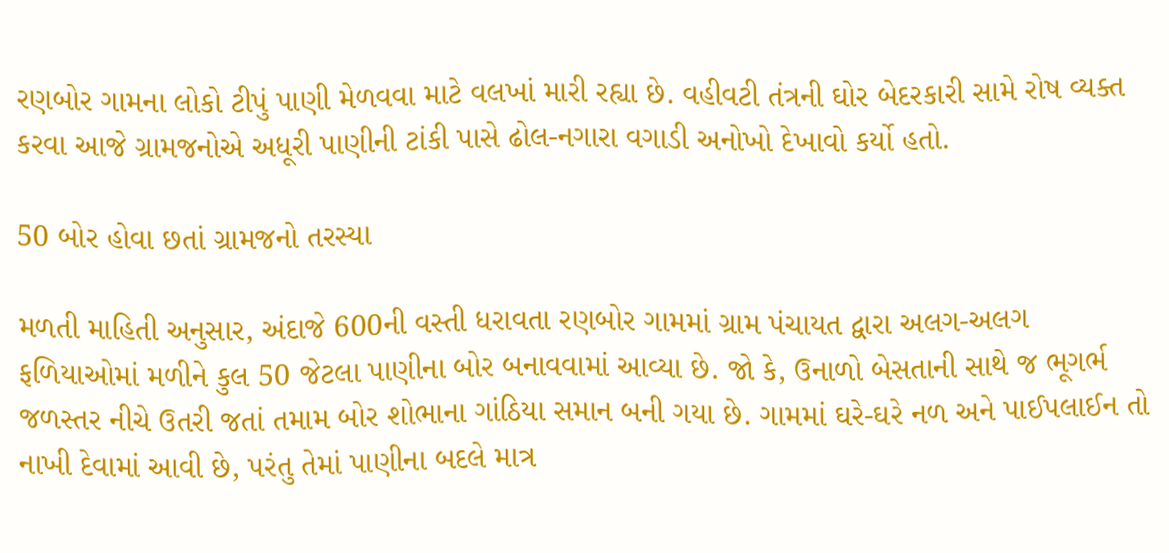રણબોર ગામના લોકો ટીપું પાણી મેળવવા માટે વલખાં મારી રહ્યા છે. વહીવટી તંત્રની ઘોર બેદરકારી સામે રોષ વ્યક્ત કરવા આજે ગ્રામજનોએ અધૂરી પાણીની ટાંકી પાસે ઢોલ-નગારા વગાડી અનોખો દેખાવો કર્યો હતો.

50 બોર હોવા છતાં ગ્રામજનો તરસ્યા

મળતી માહિતી અનુસાર, અંદાજે 600ની વસ્તી ધરાવતા રણબોર ગામમાં ગ્રામ પંચાયત દ્વારા અલગ-અલગ ફળિયાઓમાં મળીને કુલ 50 જેટલા પાણીના બોર બનાવવામાં આવ્યા છે. જો કે, ઉનાળો બેસતાની સાથે જ ભૂગર્ભ જળસ્તર નીચે ઉતરી જતાં તમામ બોર શોભાના ગાંઠિયા સમાન બની ગયા છે. ગામમાં ઘરે-ઘરે નળ અને પાઈપલાઈન તો નાખી દેવામાં આવી છે, પરંતુ તેમાં પાણીના બદલે માત્ર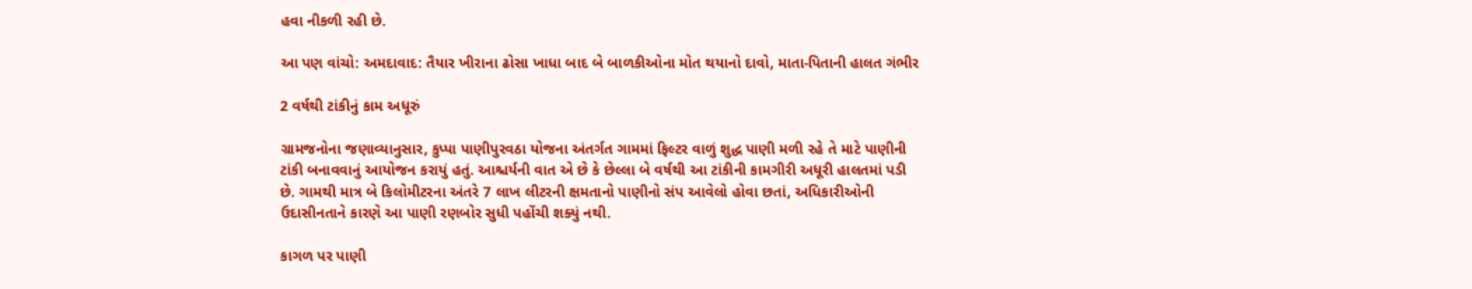હવા નીકળી રહી છે.

આ પણ વાંચો: અમદાવાદ: તૈયાર ખીરાના ઢોસા ખાધા બાદ બે બાળકીઓના મોત થયાનો દાવો, માતા-પિતાની હાલત ગંભીર

2 વર્ષથી ટાંકીનું કામ અધૂરું

ગ્રામજનોના જણાવ્યાનુસાર, કુપ્પા પાણીપુરવઠા યોજના અંતર્ગત ગામમાં ફિલ્ટર વાળું શુદ્ધ પાણી મળી રહે તે માટે પાણીની ટાંકી બનાવવાનું આયોજન કરાયું હતું. આશ્ચર્યની વાત એ છે કે છેલ્લા બે વર્ષથી આ ટાંકીની કામગીરી અધૂરી હાલતમાં પડી છે. ગામથી માત્ર બે કિલોમીટરના અંતરે 7 લાખ લીટરની ક્ષમતાનો પાણીનો સંપ આવેલો હોવા છતાં, અધિકારીઓની ઉદાસીનતાને કારણે આ પાણી રણબોર સુધી પહોંચી શક્યું નથી.

કાગળ પર પાણી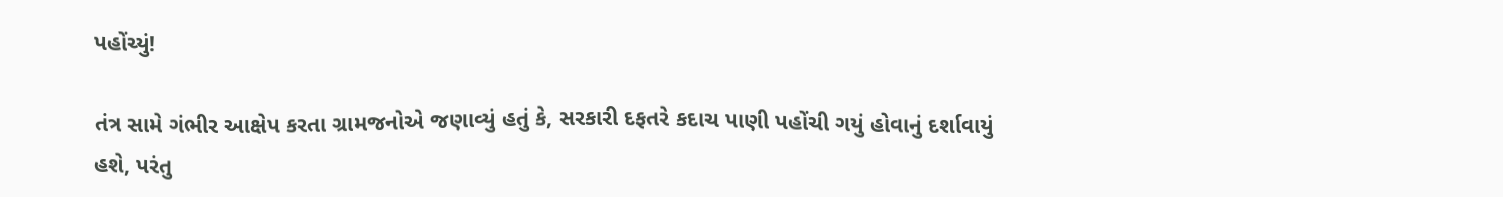પહોંચ્યું!

તંત્ર સામે ગંભીર આક્ષેપ કરતા ગ્રામજનોએ જણાવ્યું હતું કે, સરકારી દફતરે કદાચ પાણી પહોંચી ગયું હોવાનું દર્શાવાયું હશે, પરંતુ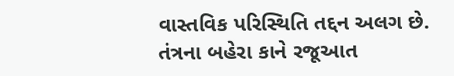વાસ્તવિક પરિસ્થિતિ તદ્દન અલગ છે. તંત્રના બહેરા કાને રજૂઆત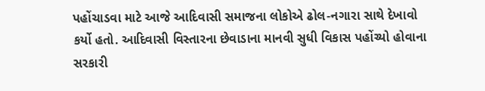પહોંચાડવા માટે આજે આદિવાસી સમાજના લોકોએ ઢોલ-નગારા સાથે દેખાવો કર્યો હતો. આદિવાસી વિસ્તારના છેવાડાના માનવી સુધી વિકાસ પહોંચ્યો હોવાના સરકારી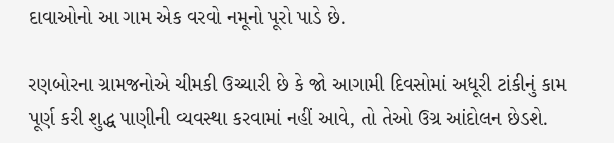દાવાઓનો આ ગામ એક વરવો નમૂનો પૂરો પાડે છે.

રણબોરના ગ્રામજનોએ ચીમકી ઉચ્ચારી છે કે જો આગામી દિવસોમાં અધૂરી ટાંકીનું કામ પૂર્ણ કરી શુદ્ધ પાણીની વ્યવસ્થા કરવામાં નહીં આવે, તો તેઓ ઉગ્ર આંદોલન છેડશે.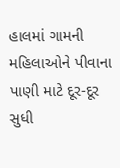હાલમાં ગામની મહિલાઓને પીવાના પાણી માટે દૂર-દૂર સુધી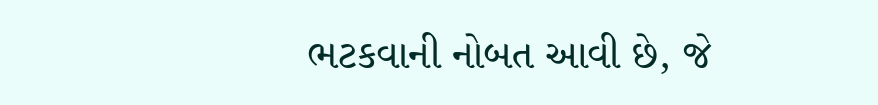ભટકવાની નોબત આવી છે, જે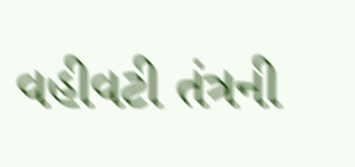વહીવટી તંત્રની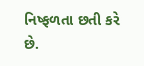નિષ્ફળતા છતી કરે છે.